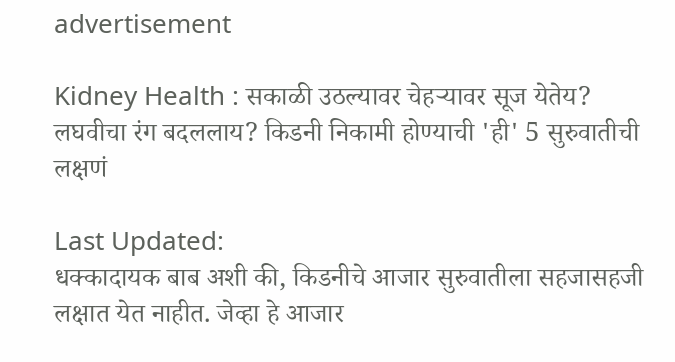advertisement

Kidney Health : सकाळी उठल्यावर चेहऱ्यावर सूज येतेय? लघवीचा रंग बदललाय? किडनी निकामी होण्याची 'ही' 5 सुरुवातीची लक्षणं

Last Updated:
धक्कादायक बाब अशी की, किडनीचे आजार सुरुवातीला सहजासहजी लक्षात येत नाहीत. जेव्हा हे आजार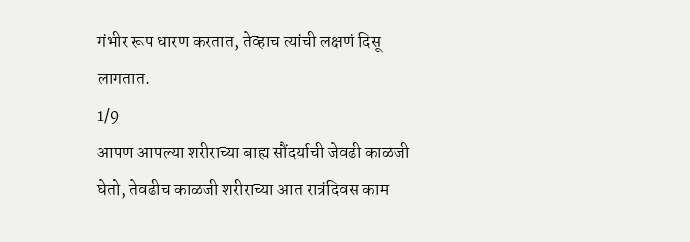गंभीर रूप धारण करतात, तेव्हाच त्यांची लक्षणं दिसू लागतात.
1/9
आपण आपल्या शरीराच्या बाह्य सौंदर्याची जेवढी काळजी घेतो, तेवढीच काळजी शरीराच्या आत रात्रंदिवस काम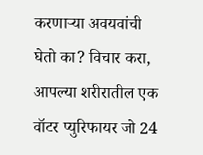करणाऱ्या अवयवांची घेतो का? विचार करा, आपल्या शरीरातील एक वॉटर प्युरिफायर जो 24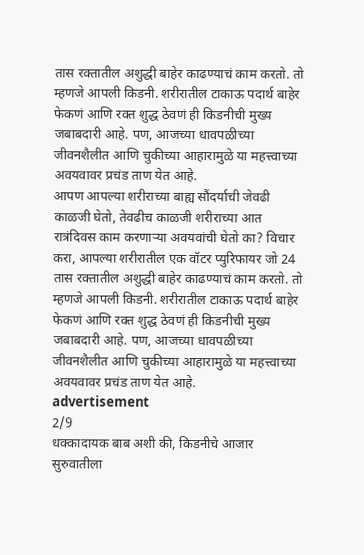तास रक्तातील अशुद्धी बाहेर काढण्याचं काम करतो. तो म्हणजे आपली किडनी. शरीरातील टाकाऊ पदार्थ बाहेर फेकणं आणि रक्त शुद्ध ठेवणं ही किडनीची मुख्य जबाबदारी आहे. पण, आजच्या धावपळीच्या जीवनशैलीत आणि चुकीच्या आहारामुळे या महत्त्वाच्या अवयवावर प्रचंड ताण येत आहे.
आपण आपल्या शरीराच्या बाह्य सौंदर्याची जेवढी काळजी घेतो, तेवढीच काळजी शरीराच्या आत रात्रंदिवस काम करणाऱ्या अवयवांची घेतो का? विचार करा, आपल्या शरीरातील एक वॉटर प्युरिफायर जो 24 तास रक्तातील अशुद्धी बाहेर काढण्याचं काम करतो. तो म्हणजे आपली किडनी. शरीरातील टाकाऊ पदार्थ बाहेर फेकणं आणि रक्त शुद्ध ठेवणं ही किडनीची मुख्य जबाबदारी आहे. पण, आजच्या धावपळीच्या जीवनशैलीत आणि चुकीच्या आहारामुळे या महत्त्वाच्या अवयवावर प्रचंड ताण येत आहे.
advertisement
2/9
धक्कादायक बाब अशी की, किडनीचे आजार सुरुवातीला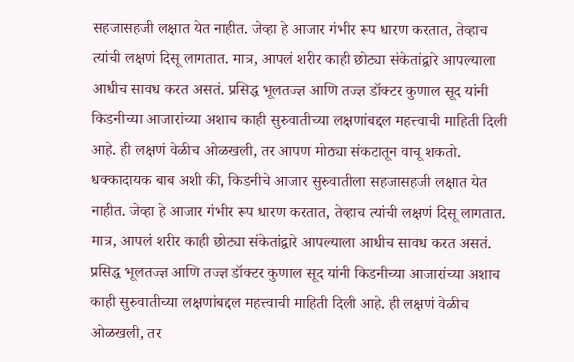सहजासहजी लक्षात येत नाहीत. जेव्हा हे आजार गंभीर रूप धारण करतात, तेव्हाच त्यांची लक्षणं दिसू लागतात. मात्र, आपलं शरीर काही छोट्या संकेतांद्वारे आपल्याला आधीच सावध करत असतं. प्रसिद्ध भूलतज्ज्ञ आणि तज्ज्ञ डॉक्टर कुणाल सूद यांनी किडनीच्या आजारांच्या अशाच काही सुरुवातीच्या लक्षणांबद्दल महत्त्वाची माहिती दिली आहे. ही लक्षणं वेळीच ओळखली, तर आपण मोठ्या संकटातून वाचू शकतो.
धक्कादायक बाब अशी की, किडनीचे आजार सुरुवातीला सहजासहजी लक्षात येत नाहीत. जेव्हा हे आजार गंभीर रूप धारण करतात, तेव्हाच त्यांची लक्षणं दिसू लागतात. मात्र, आपलं शरीर काही छोट्या संकेतांद्वारे आपल्याला आधीच सावध करत असतं. प्रसिद्ध भूलतज्ज्ञ आणि तज्ज्ञ डॉक्टर कुणाल सूद यांनी किडनीच्या आजारांच्या अशाच काही सुरुवातीच्या लक्षणांबद्दल महत्त्वाची माहिती दिली आहे. ही लक्षणं वेळीच ओळखली, तर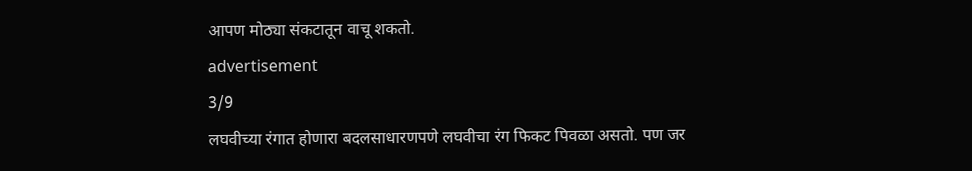आपण मोठ्या संकटातून वाचू शकतो.
advertisement
3/9
लघवीच्या रंगात होणारा बदलसाधारणपणे लघवीचा रंग फिकट पिवळा असतो. पण जर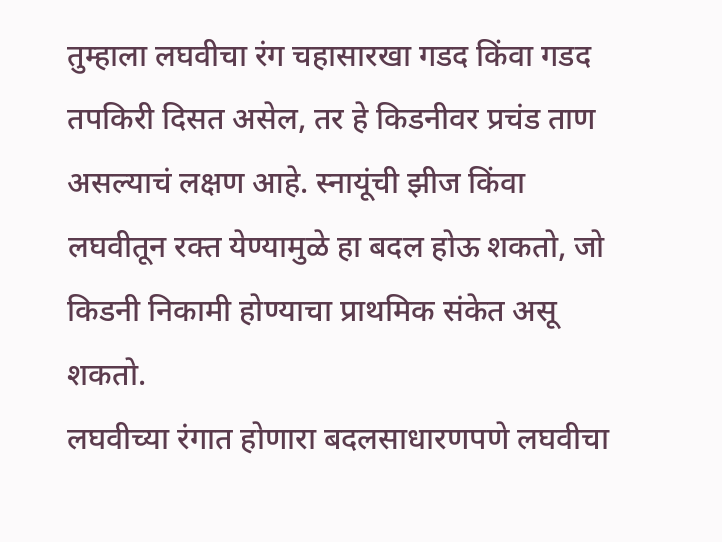तुम्हाला लघवीचा रंग चहासारखा गडद किंवा गडद तपकिरी दिसत असेल, तर हे किडनीवर प्रचंड ताण असल्याचं लक्षण आहे. स्नायूंची झीज किंवा लघवीतून रक्त येण्यामुळे हा बदल होऊ शकतो, जो किडनी निकामी होण्याचा प्राथमिक संकेत असू शकतो.
लघवीच्या रंगात होणारा बदलसाधारणपणे लघवीचा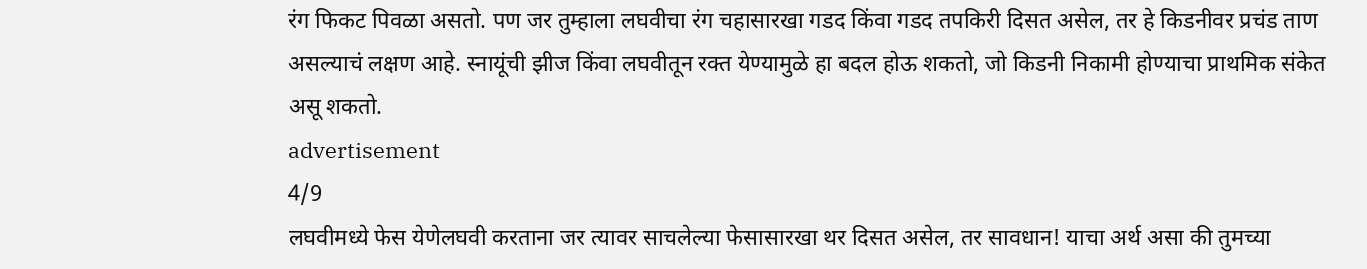रंग फिकट पिवळा असतो. पण जर तुम्हाला लघवीचा रंग चहासारखा गडद किंवा गडद तपकिरी दिसत असेल, तर हे किडनीवर प्रचंड ताण असल्याचं लक्षण आहे. स्नायूंची झीज किंवा लघवीतून रक्त येण्यामुळे हा बदल होऊ शकतो, जो किडनी निकामी होण्याचा प्राथमिक संकेत असू शकतो.
advertisement
4/9
लघवीमध्ये फेस येणेलघवी करताना जर त्यावर साचलेल्या फेसासारखा थर दिसत असेल, तर सावधान! याचा अर्थ असा की तुमच्या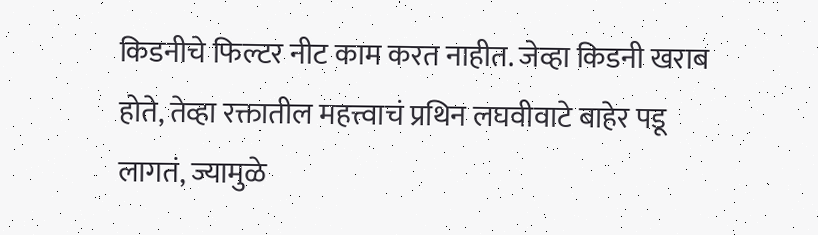किडनीचे फिल्टर नीट काम करत नाहीत. जेव्हा किडनी खराब होते, तेव्हा रक्तातील महत्त्वाचं प्रथिन लघवीवाटे बाहेर पडू लागतं, ज्यामुळे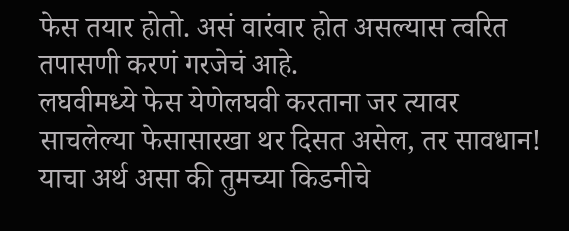फेस तयार होतो. असं वारंवार होत असल्यास त्वरित तपासणी करणं गरजेचं आहे.
लघवीमध्ये फेस येणेलघवी करताना जर त्यावर साचलेल्या फेसासारखा थर दिसत असेल, तर सावधान! याचा अर्थ असा की तुमच्या किडनीचे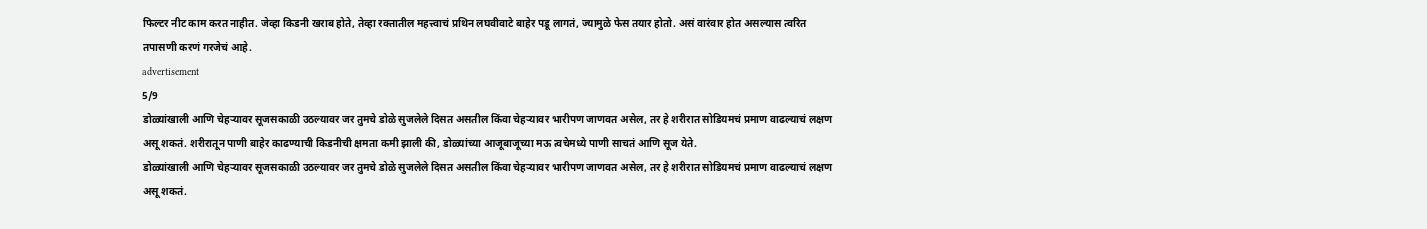फिल्टर नीट काम करत नाहीत. जेव्हा किडनी खराब होते, तेव्हा रक्तातील महत्त्वाचं प्रथिन लघवीवाटे बाहेर पडू लागतं, ज्यामुळे फेस तयार होतो. असं वारंवार होत असल्यास त्वरित तपासणी करणं गरजेचं आहे.
advertisement
5/9
डोळ्यांखाली आणि चेहऱ्यावर सूजसकाळी उठल्यावर जर तुमचे डोळे सुजलेले दिसत असतील किंवा चेहऱ्यावर भारीपण जाणवत असेल, तर हे शरीरात सोडियमचं प्रमाण वाढल्याचं लक्षण असू शकतं. शरीरातून पाणी बाहेर काढण्याची किडनीची क्षमता कमी झाली की, डोळ्यांच्या आजूबाजूच्या मऊ त्वचेमध्ये पाणी साचतं आणि सूज येते.
डोळ्यांखाली आणि चेहऱ्यावर सूजसकाळी उठल्यावर जर तुमचे डोळे सुजलेले दिसत असतील किंवा चेहऱ्यावर भारीपण जाणवत असेल, तर हे शरीरात सोडियमचं प्रमाण वाढल्याचं लक्षण असू शकतं.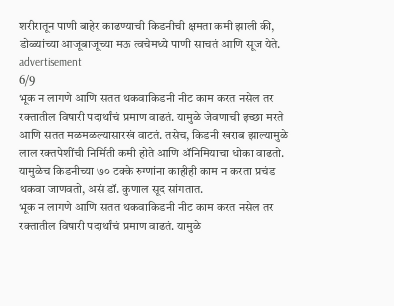शरीरातून पाणी बाहेर काढण्याची किडनीची क्षमता कमी झाली की, डोळ्यांच्या आजूबाजूच्या मऊ त्वचेमध्ये पाणी साचतं आणि सूज येते.
advertisement
6/9
भूक न लागणे आणि सतत थकवाकिडनी नीट काम करत नसेल तर रक्तातील विषारी पदार्थांचं प्रमाण वाढतं. यामुळे जेवणाची इच्छा मरते आणि सतत मळमळल्यासारखं वाटतं. तसेच, किडनी खराब झाल्यामुळे लाल रक्तपेशींची निर्मिती कमी होते आणि ॲनिमियाचा धोका वाढतो. यामुळेच किडनीच्या ७० टक्के रुग्णांना काहीही काम न करता प्रचंड थकवा जाणवतो, असं डॉ. कुणाल सूद सांगतात.
भूक न लागणे आणि सतत थकवाकिडनी नीट काम करत नसेल तर रक्तातील विषारी पदार्थांचं प्रमाण वाढतं. यामुळे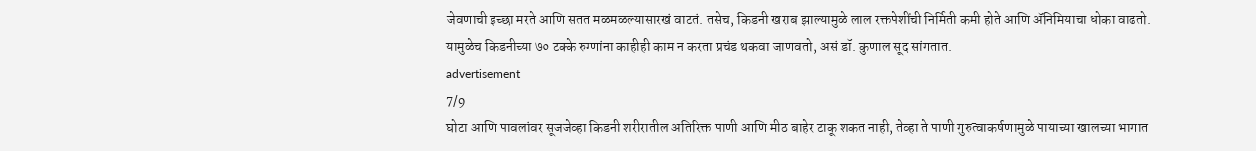जेवणाची इच्छा मरते आणि सतत मळमळल्यासारखं वाटतं. तसेच, किडनी खराब झाल्यामुळे लाल रक्तपेशींची निर्मिती कमी होते आणि ॲनिमियाचा धोका वाढतो. यामुळेच किडनीच्या ७० टक्के रुग्णांना काहीही काम न करता प्रचंड थकवा जाणवतो, असं डॉ. कुणाल सूद सांगतात.
advertisement
7/9
घोटा आणि पावलांवर सूजजेव्हा किडनी शरीरातील अतिरिक्त पाणी आणि मीठ बाहेर टाकू शकत नाही, तेव्हा ते पाणी गुरुत्वाकर्षणामुळे पायाच्या खालच्या भागात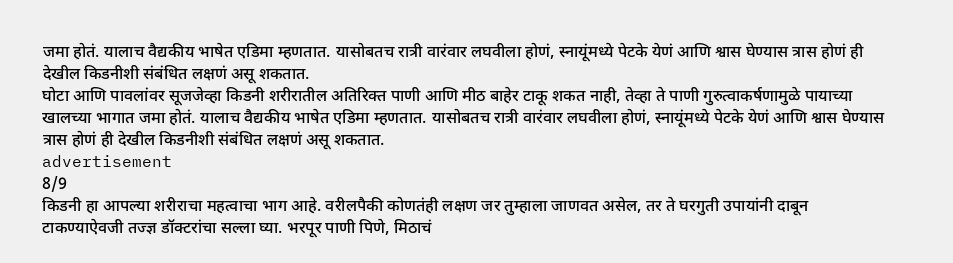जमा होतं. यालाच वैद्यकीय भाषेत एडिमा म्हणतात. यासोबतच रात्री वारंवार लघवीला होणं, स्नायूंमध्ये पेटके येणं आणि श्वास घेण्यास त्रास होणं ही देखील किडनीशी संबंधित लक्षणं असू शकतात.
घोटा आणि पावलांवर सूजजेव्हा किडनी शरीरातील अतिरिक्त पाणी आणि मीठ बाहेर टाकू शकत नाही, तेव्हा ते पाणी गुरुत्वाकर्षणामुळे पायाच्या खालच्या भागात जमा होतं. यालाच वैद्यकीय भाषेत एडिमा म्हणतात. यासोबतच रात्री वारंवार लघवीला होणं, स्नायूंमध्ये पेटके येणं आणि श्वास घेण्यास त्रास होणं ही देखील किडनीशी संबंधित लक्षणं असू शकतात.
advertisement
8/9
किडनी हा आपल्या शरीराचा महत्वाचा भाग आहे. वरीलपैकी कोणतंही लक्षण जर तुम्हाला जाणवत असेल, तर ते घरगुती उपायांनी दाबून टाकण्याऐवजी तज्ज्ञ डॉक्टरांचा सल्ला घ्या. भरपूर पाणी पिणे, मिठाचं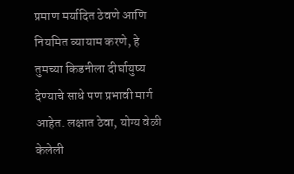प्रमाण मर्यादित ठेवणे आणि नियमित व्यायाम करणे, हे तुमच्या किडनीला दीर्घायुष्य देण्याचे साधे पण प्रभावी मार्ग आहेत. लक्षात ठेवा, योग्य वेळी केलेली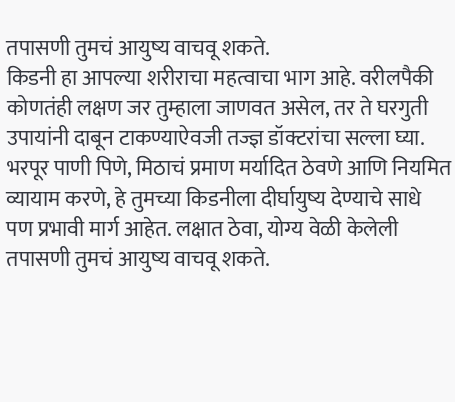तपासणी तुमचं आयुष्य वाचवू शकते.
किडनी हा आपल्या शरीराचा महत्वाचा भाग आहे. वरीलपैकी कोणतंही लक्षण जर तुम्हाला जाणवत असेल, तर ते घरगुती उपायांनी दाबून टाकण्याऐवजी तज्ज्ञ डॉक्टरांचा सल्ला घ्या. भरपूर पाणी पिणे, मिठाचं प्रमाण मर्यादित ठेवणे आणि नियमित व्यायाम करणे, हे तुमच्या किडनीला दीर्घायुष्य देण्याचे साधे पण प्रभावी मार्ग आहेत. लक्षात ठेवा, योग्य वेळी केलेली तपासणी तुमचं आयुष्य वाचवू शकते.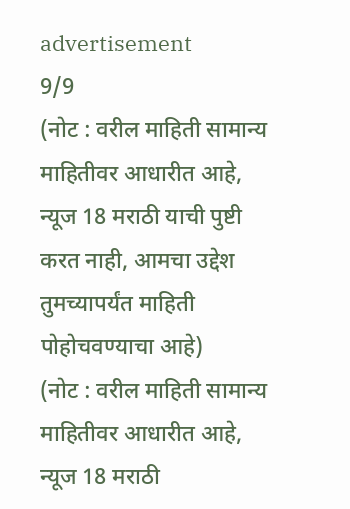advertisement
9/9
(नोट : वरील माहिती सामान्य माहितीवर आधारीत आहे, न्यूज 18 मराठी याची पुष्टी करत नाही, आमचा उद्देश तुमच्यापर्यंत माहिती पोहोचवण्याचा आहे)
(नोट : वरील माहिती सामान्य माहितीवर आधारीत आहे, न्यूज 18 मराठी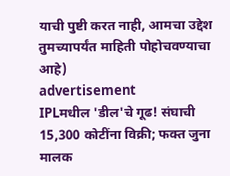याची पुष्टी करत नाही, आमचा उद्देश तुमच्यापर्यंत माहिती पोहोचवण्याचा आहे)
advertisement
IPLमधील 'डील'चे गूढ! संघाची 15,300 कोटींना विक्री; फक्त जुना मालक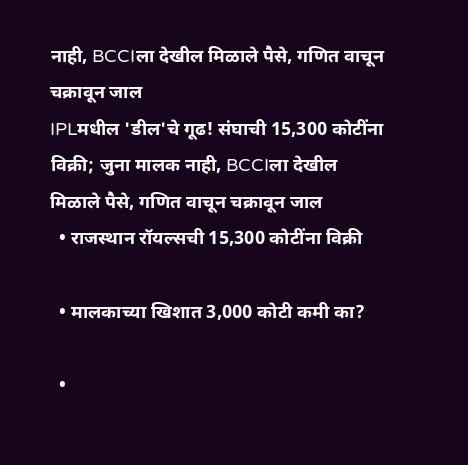नाही, BCCIला देखील मिळाले पैसे, गणित वाचून चक्रावून जाल
IPLमधील 'डील'चे गूढ! संघाची 15,300 कोटींना विक्री; जुना मालक नाही, BCCIला देखील मिळाले पैसे, गणित वाचून चक्रावून जाल
  • राजस्थान रॉयल्सची 15,300 कोटींना विक्री

  • मालकाच्या खिशात 3,000 कोटी कमी का?

  •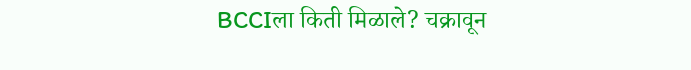BCCIला किती मिळाले? चक्रावून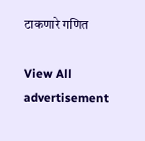टाकणारे गणित

View All
advertisement